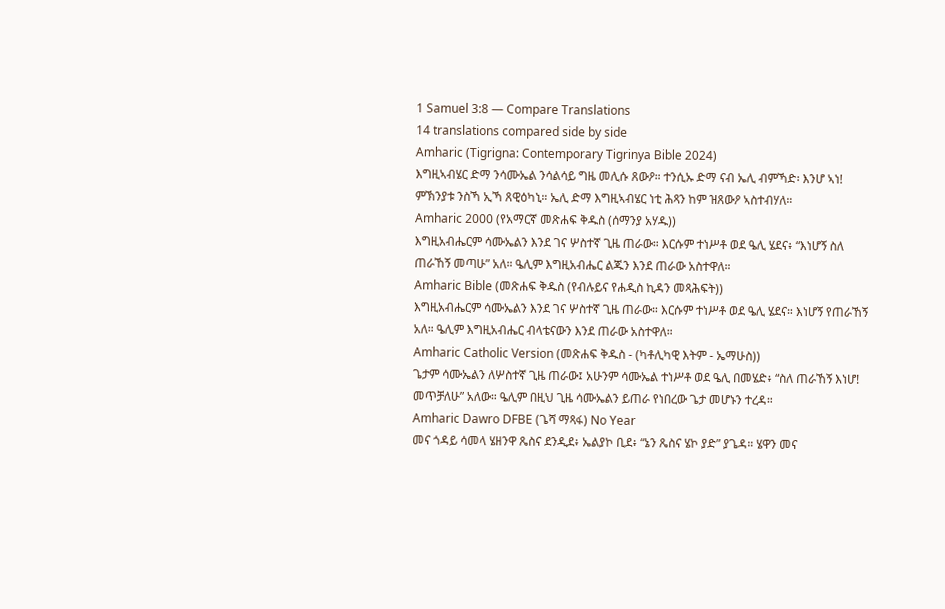1 Samuel 3:8 — Compare Translations
14 translations compared side by side
Amharic (Tigrigna: Contemporary Tigrinya Bible 2024)
እግዚኣብሄር ድማ ንሳሙኤል ንሳልሳይ ግዜ መሊሱ ጸውዖ። ተንሲኡ ድማ ናብ ኤሊ ብምኻድ፡ እንሆ ኣነ! ምኽንያቱ ንስኻ ኢኻ ጸዊዕካኒ። ኤሊ ድማ እግዚኣብሄር ነቲ ሕጻን ከም ዝጸውዖ ኣስተብሃለ።
Amharic 2000 (የአማርኛ መጽሐፍ ቅዱስ (ሰማንያ አሃዱ))
እግዚአብሔርም ሳሙኤልን እንደ ገና ሦስተኛ ጊዜ ጠራው። እርሱም ተነሥቶ ወደ ዔሊ ሄደና፥ “እነሆኝ ስለ ጠራኸኝ መጣሁ” አለ። ዔሊም እግዚአብሔር ልጁን እንደ ጠራው አስተዋለ።
Amharic Bible (መጽሐፍ ቅዱስ (የብሉይና የሐዲስ ኪዳን መጻሕፍት))
እግዚአብሔርም ሳሙኤልን እንደ ገና ሦስተኛ ጊዜ ጠራው። እርሱም ተነሥቶ ወደ ዔሊ ሄደና። እነሆኝ የጠራኸኝ አለ። ዔሊም እግዚአብሔር ብላቴናውን እንደ ጠራው አስተዋለ።
Amharic Catholic Version (መጽሐፍ ቅዱስ - (ካቶሊካዊ እትም - ኤማሁስ))
ጌታም ሳሙኤልን ለሦስተኛ ጊዜ ጠራው፤ አሁንም ሳሙኤል ተነሥቶ ወደ ዔሊ በመሄድ፥ “ስለ ጠራኸኝ እነሆ! መጥቻለሁ” አለው። ዔሊም በዚህ ጊዜ ሳሙኤልን ይጠራ የነበረው ጌታ መሆኑን ተረዳ።
Amharic Dawro DFBE (ጌሻ ማጻፋ) No Year
መና ጎዳይ ሳመላ ሄዘንዋ ጼስና ደንዲደ፥ ኤልያኮ ቢደ፥ “ኔን ጼስና ሄኮ ያድ” ያጌዳ። ሄዋን መና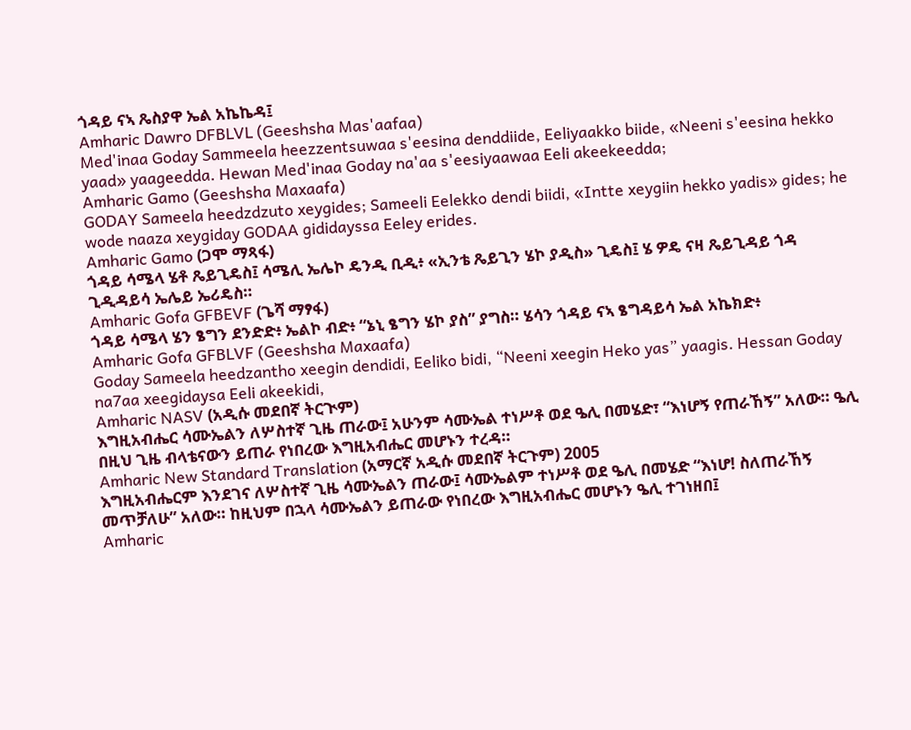ጎዳይ ናኣ ጼስያዋ ኤል አኬኬዳ፤
Amharic Dawro DFBLVL (Geeshsha Mas'aafaa)
Med'inaa Goday Sammeela heezzentsuwaa s'eesina denddiide, Eeliyaakko biide, «Neeni s'eesina hekko yaad» yaageedda. Hewan Med'inaa Goday na'aa s'eesiyaawaa Eeli akeekeedda;
Amharic Gamo (Geeshsha Maxaafa)
GODAY Sameela heedzdzuto xeygides; Sameeli Eelekko dendi biidi, «Intte xeygiin hekko yadis» gides; he wode naaza xeygiday GODAA gididayssa Eeley erides.
Amharic Gamo (ጋሞ ማጻፋ)
ጎዳይ ሳሜላ ሄቶ ጼይጊዴስ፤ ሳሜሊ ኤሌኮ ዴንዲ ቢዲ፥ «ኢንቴ ጼይጊን ሄኮ ያዲስ» ጊዴስ፤ ሄ ዎዴ ናዛ ጼይጊዳይ ጎዳ ጊዲዳይሳ ኤሌይ ኤሪዴስ።
Amharic Gofa GFBEVF (ጌሻ ማፃፋ)
ጎዳይ ሳሜላ ሄን ፄግን ደንድድ፥ ኤልኮ ብድ፥ “ኔኒ ፄግን ሄኮ ያስ” ያግስ። ሄሳን ጎዳይ ናኣ ፄግዳይሳ ኤል አኬክድ፥
Amharic Gofa GFBLVF (Geeshsha Maxaafa)
Goday Sameela heedzantho xeegin dendidi, Eeliko bidi, “Neeni xeegin Heko yas” yaagis. Hessan Goday na7aa xeegidaysa Eeli akeekidi,
Amharic NASV (አዲሱ መደበኛ ትርጒም)
እግዚአብሔር ሳሙኤልን ለሦስተኛ ጊዜ ጠራው፤ አሁንም ሳሙኤል ተነሥቶ ወደ ዔሊ በመሄድ፣ “እነሆኝ የጠራኸኝ” አለው። ዔሊ በዚህ ጊዜ ብላቴናውን ይጠራ የነበረው እግዚአብሔር መሆኑን ተረዳ።
Amharic New Standard Translation (አማርኛ አዲሱ መደበኛ ትርጉም) 2005
እግዚአብሔርም እንደገና ለሦስተኛ ጊዜ ሳሙኤልን ጠራው፤ ሳሙኤልም ተነሥቶ ወደ ዔሊ በመሄድ “እነሆ! ስለጠራኸኝ መጥቻለሁ” አለው። ከዚህም በኋላ ሳሙኤልን ይጠራው የነበረው እግዚአብሔር መሆኑን ዔሊ ተገነዘበ፤
Amharic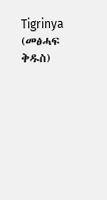Tigrinya (መፅሓፍ ቅዱስ)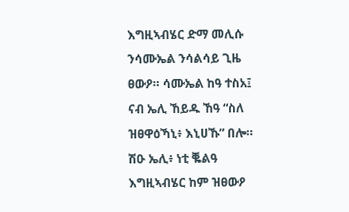እግዚኣብሄር ድማ መሊሱ ንሳሙኤል ንሳልሳይ ጊዜ ፀውዖ። ሳሙኤል ከዓ ተስአ፤ ናብ ኤሊ ኸይዱ ኸዓ “ስለ ዝፀዋዕኻኒ፥ እኒሀኹ” በሎ። ሽዑ ኤሊ፥ ነቲ ቘልዓ እግዚኣብሄር ከም ዝፀውዖ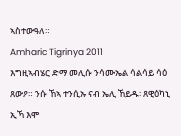ኣስተውዓለ።
Amharic Tigrinya 2011
እግዚኣብሄር ድማ መሊሱ ንሳሙኤል ሳልሳይ ሳዕ ጸውዖ። ንሱ ኸኣ ተንሲኡ ናብ ኤሊ ኸይዱ፡ ጸዊዕካኒ ኢኻ እሞ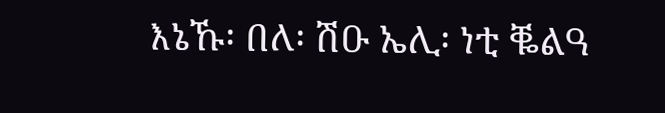እኔኹ፡ በለ፡ ሽዑ ኤሊ፡ ነቲ ቘልዓ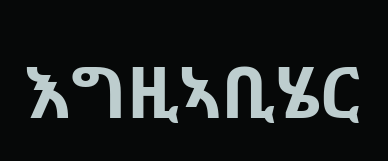እግዚኣቢሄር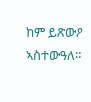ከም ይጽውዖ ኣስተውዓለ።